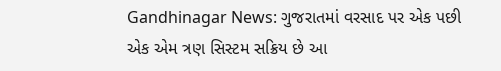Gandhinagar News: ગુજરાતમાં વરસાદ પર એક પછી એક એમ ત્રણ સિસ્ટમ સક્રિય છે આ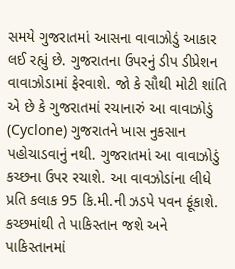સમયે ગુજરાતમાં આસના વાવાઝોડું આકાર લઈ રહ્યું છે. ગુજરાતના ઉપરનું ડીપ ડીપ્રેશન વાવાઝોડામાં ફેરવાશે. જો કે સૌથી મોટી શાંતિ એ છે કે ગુજરાતમાં રચાનારું આ વાવાઝોડું (Cyclone) ગુજરાતને ખાસ નુકસાન પહોચાડવાનું નથી. ગુજરાતમાં આ વાવાઝોડું કચ્છના ઉપર રચાશે. આ વાવઝોડાંના લીધે પ્રતિ કલાક 95 કિ.મી.ની ઝડપે પવન ફૂંકાશે. કચ્છમાંથી તે પાકિસ્તાન જશે અને પાકિસ્તાનમાં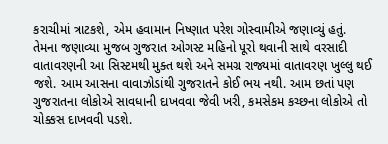કરાચીમાં ત્રાટકશે, એમ હવામાન નિષ્ણાત પરેશ ગોસ્વામીએ જણાવ્યું હતું.
તેમના જણાવ્યા મુજબ ગુજરાત ઓગસ્ટ મહિનો પૂરો થવાની સાથે વરસાદી વાતાવરણની આ સિસ્ટમથી મુક્ત થશે અને સમગ્ર રાજ્યમાં વાતાવરણ ખુલ્લુ થઈ જશે. આમ આસના વાવાઝોડાંથી ગુજરાતને કોઈ ભય નથી. આમ છતાં પણ ગુજરાતના લોકોએ સાવધાની દાખવવા જેવી ખરી, કમસેકમ કચ્છના લોકોએ તો ચોક્કસ દાખવવી પડશે.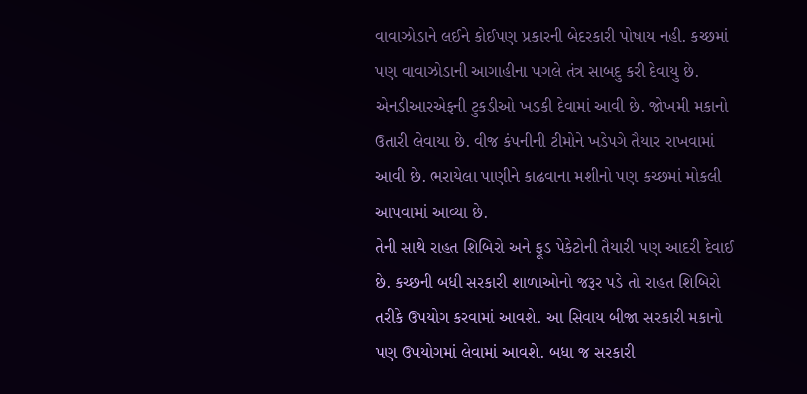વાવાઝોડાને લઈને કોઈપણ પ્રકારની બેદરકારી પોષાય નહી. કચ્છમાં પણ વાવાઝોડાની આગાહીના પગલે તંત્ર સાબદુ કરી દેવાયુ છે. એનડીઆરએફની ટુકડીઓ ખડકી દેવામાં આવી છે. જોખમી મકાનો ઉતારી લેવાયા છે. વીજ કંપનીની ટીમોને ખડેપગે તૈયાર રાખવામાં આવી છે. ભરાયેલા પાણીને કાઢવાના મશીનો પણ કચ્છમાં મોકલી આપવામાં આવ્યા છે.
તેની સાથે રાહત શિબિરો અને ફૂડ પેકેટોની તૈયારી પણ આદરી દેવાઈ છે. કચ્છની બધી સરકારી શાળાઓનો જરૂર પડે તો રાહત શિબિરો તરીકે ઉપયોગ કરવામાં આવશે. આ સિવાય બીજા સરકારી મકાનો પણ ઉપયોગમાં લેવામાં આવશે. બધા જ સરકારી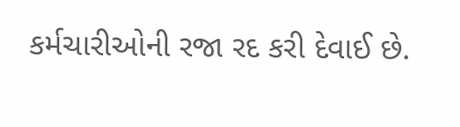કર્મચારીઓની રજા રદ કરી દેવાઈ છે.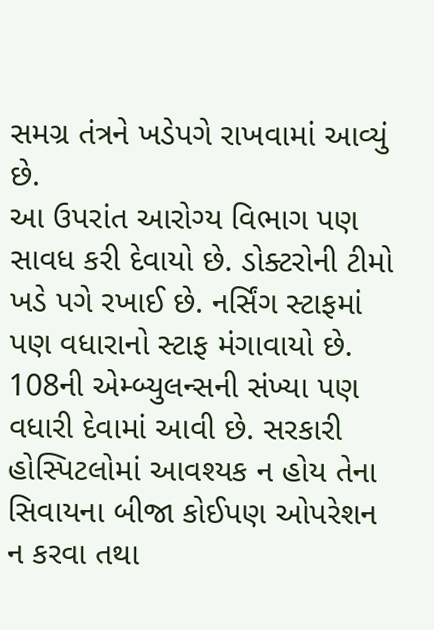સમગ્ર તંત્રને ખડેપગે રાખવામાં આવ્યું છે.
આ ઉપરાંત આરોગ્ય વિભાગ પણ સાવધ કરી દેવાયો છે. ડોક્ટરોની ટીમો ખડે પગે રખાઈ છે. નર્સિંગ સ્ટાફમાં પણ વધારાનો સ્ટાફ મંગાવાયો છે. 108ની એમ્બ્યુલન્સની સંખ્યા પણ વધારી દેવામાં આવી છે. સરકારી હોસ્પિટલોમાં આવશ્યક ન હોય તેના સિવાયના બીજા કોઈપણ ઓપરેશન ન કરવા તથા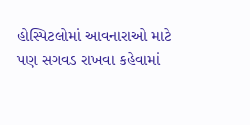હોસ્પિટલોમાં આવનારાઓ માટે પણ સગવડ રાખવા કહેવામાં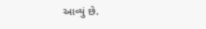આવ્યું છે.